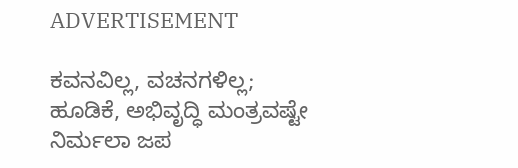ADVERTISEMENT

ಕವನವಿಲ್ಲ, ವಚನಗಳಿಲ್ಲ; ಹೂಡಿಕೆ, ಅಭಿವೃದ್ಧಿ ಮಂತ್ರವಷ್ಟೇ ನಿರ್ಮಲಾ ಜಪ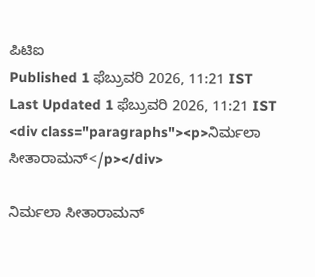ಪಿಟಿಐ
Published 1 ಫೆಬ್ರುವರಿ 2026, 11:21 IST
Last Updated 1 ಫೆಬ್ರುವರಿ 2026, 11:21 IST
<div class="paragraphs"><p>ನಿರ್ಮಲಾ ಸೀತಾರಾಮನ್</p></div>

ನಿರ್ಮಲಾ ಸೀತಾರಾಮನ್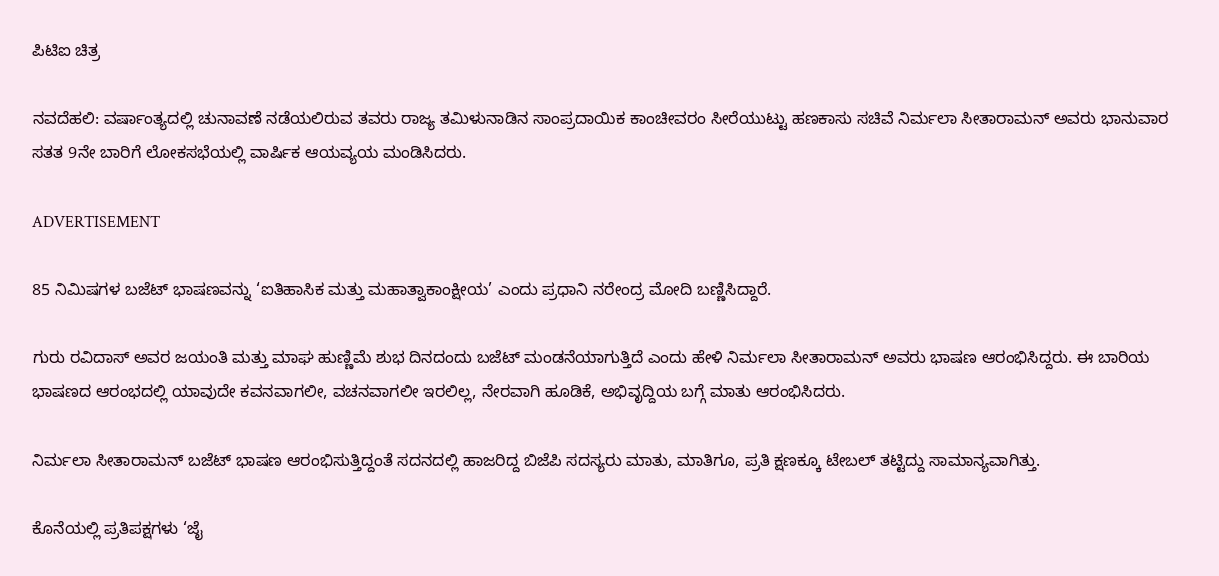ಪಿಟಿಐ ಚಿತ್ರ

ನವದೆಹಲಿ: ವರ್ಷಾಂತ್ಯದಲ್ಲಿ ಚುನಾವಣೆ ನಡೆಯಲಿರುವ ತವರು ರಾಜ್ಯ ತಮಿಳುನಾಡಿನ ಸಾಂಪ್ರದಾಯಿಕ ಕಾಂಚೀವರಂ ಸೀರೆಯುಟ್ಟು ಹಣಕಾಸು ಸಚಿವೆ ನಿರ್ಮಲಾ ಸೀತಾರಾಮನ್‌ ಅವರು ಭಾನುವಾರ ಸತತ 9ನೇ ಬಾರಿಗೆ ಲೋಕಸಭೆಯಲ್ಲಿ ವಾರ್ಷಿಕ ಆಯವ್ಯಯ ಮಂಡಿಸಿದರು.

ADVERTISEMENT

85 ನಿಮಿಷಗಳ ಬಜೆಟ್‌ ಭಾಷಣವನ್ನು ‘ಐತಿಹಾಸಿಕ ಮತ್ತು ಮಹಾತ್ವಾಕಾಂಕ್ಷೀಯ’ ಎಂದು ಪ್ರಧಾನಿ ನರೇಂದ್ರ ಮೋದಿ ಬಣ್ಣಿಸಿದ್ದಾರೆ.

ಗುರು ರವಿದಾಸ್ ಅವರ ಜಯಂತಿ ಮತ್ತು ಮಾಘ ಹುಣ್ಣಿಮೆ ಶುಭ ದಿನದಂದು ಬಜೆಟ್‌ ಮಂಡನೆಯಾಗುತ್ತಿದೆ ಎಂದು ಹೇಳಿ ನಿರ್ಮಲಾ ಸೀತಾರಾಮನ್ ಅವರು ಭಾಷಣ ಆರಂಭಿಸಿದ್ದರು. ಈ ಬಾರಿಯ ಭಾಷಣದ ಆರಂಭದಲ್ಲಿ ಯಾವುದೇ ಕವನವಾಗಲೀ, ವಚನವಾಗಲೀ ಇರಲಿಲ್ಲ, ನೇರವಾಗಿ ಹೂಡಿಕೆ, ಅಭಿವೃದ್ದಿಯ ಬಗ್ಗೆ ಮಾತು ಆರಂಭಿಸಿದರು.

ನಿರ್ಮಲಾ ಸೀತಾರಾಮನ್‌ ಬಜೆಟ್‌ ಭಾಷಣ ಆರಂಭಿಸುತ್ತಿದ್ದಂತೆ ಸದನದಲ್ಲಿ ಹಾಜರಿದ್ದ ಬಿಜೆಪಿ ಸದಸ್ಯರು ಮಾತು, ಮಾತಿಗೂ, ಪ್ರತಿ ಕ್ಷಣಕ್ಕೂ ಟೇಬಲ್‌ ತಟ್ಟಿದ್ದು ಸಾಮಾನ್ಯವಾಗಿತ್ತು.

ಕೊನೆಯಲ್ಲಿ ಪ್ರತಿಪಕ್ಷಗಳು ‘ಜೈ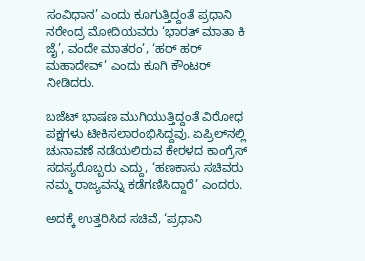ಸಂವಿಧಾನ’ ಎಂದು ಕೂಗುತ್ತಿದ್ದಂತೆ ಪ್ರಧಾನಿ ನರೇಂದ್ರ ಮೋದಿಯವರು ‘ಭಾರತ್ ಮಾತಾ ಕಿ ಜೈ’, ವಂದೇ ಮಾತರಂ’, ‘ಹರ್ ಹರ್ ಮಹಾದೇವ್’ ಎಂದು ಕೂಗಿ ಕೌಂಟರ್ ನೀಡಿದರು.

ಬಜೆಟ್ ಭಾಷಣ ಮುಗಿಯುತ್ತಿದ್ದಂತೆ ವಿರೋಧ ಪಕ್ಷಗಳು ಟೀಕಿಸಲಾರಂಭಿಸಿದ್ದವು. ಏಪ್ರಿಲ್‌ನಲ್ಲಿ ಚುನಾವಣೆ ನಡೆಯಲಿರುವ ಕೇರಳದ ಕಾಂಗ್ರೆಸ್‌ ಸದಸ್ಯರೊಬ್ಬರು ಎದ್ದು, ‘ಹಣಕಾಸು ಸಚಿವರು ನಮ್ಮ ರಾಜ್ಯವನ್ನು ಕಡೆಗಣಿಸಿದ್ದಾರೆ’ ಎಂದರು.

ಅದಕ್ಕೆ ಉತ್ತರಿಸಿದ ಸಚಿವೆ, ‘ಪ್ರಧಾನಿ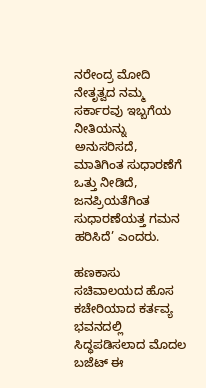ನರೇಂದ್ರ ಮೋದಿ ನೇತೃತ್ವದ ನಮ್ಮ ಸರ್ಕಾರವು ಇಬ್ಬಗೆಯ ನೀತಿಯನ್ನು ಅನುಸರಿಸದೆ, ಮಾತಿಗಿಂತ ಸುಧಾರಣೆಗೆ ಒತ್ತು ನೀಡಿದೆ, ಜನಪ್ರಿಯತೆಗಿಂತ ಸುಧಾರಣೆಯತ್ತ ಗಮನ ಹರಿಸಿದೆ’ ಎಂದರು.

ಹಣಕಾಸು ಸಚಿವಾಲಯದ ಹೊಸ ಕಚೇರಿಯಾದ ಕರ್ತವ್ಯ ಭವನದಲ್ಲಿ ಸಿದ್ಧಪಡಿಸಲಾದ ಮೊದಲ ಬಜೆಟ್ ಈ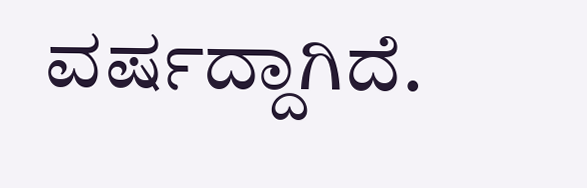ವರ್ಷದ್ದಾಗಿದೆ.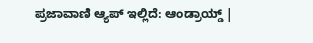ಪ್ರಜಾವಾಣಿ ಆ್ಯಪ್ ಇಲ್ಲಿದೆ: ಆಂಡ್ರಾಯ್ಡ್ |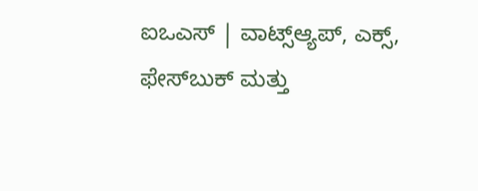ಐಒಎಸ್ | ವಾಟ್ಸ್ಆ್ಯಪ್, ಎಕ್ಸ್, ಫೇಸ್‌ಬುಕ್ ಮತ್ತು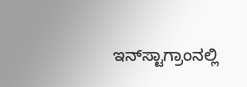ಇನ್‌ಸ್ಟಾಗ್ರಾಂನಲ್ಲಿ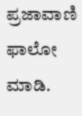ಪ್ರಜಾವಾಣಿ ಫಾಲೋ ಮಾಡಿ.